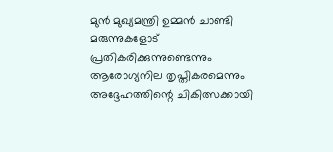മുൻ മുഖ്യമന്ത്രി ഉമ്മൻ ചാണ്ടി മരുന്നുകളോട് പ്രതികരിക്കുന്നുണ്ടെന്നും ആരോഗ്യനില തൃപ്തികരമെന്നും അദ്ദേഹത്തിന്റെ ചികിത്സക്കായി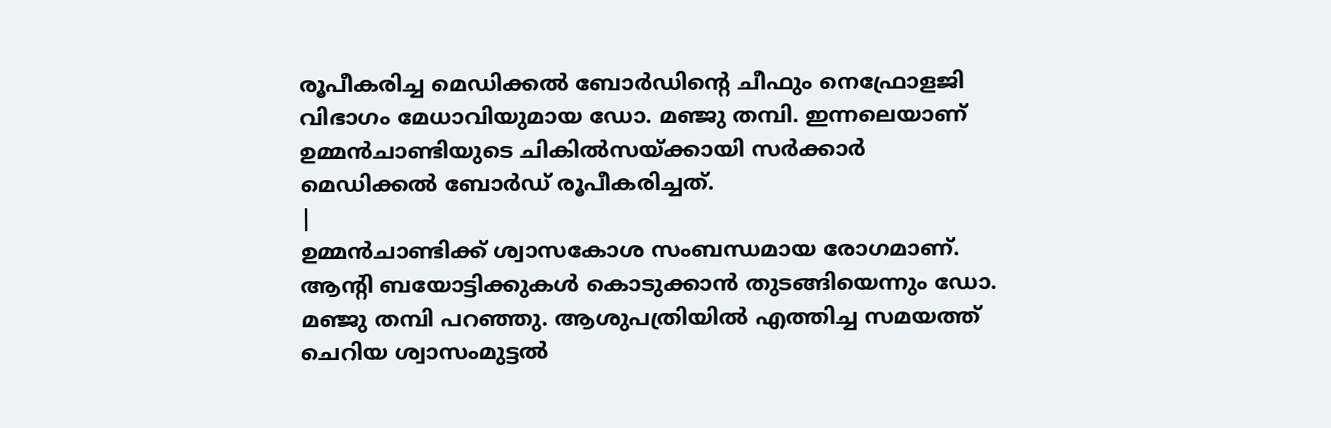രൂപീകരിച്ച മെഡിക്കൽ ബോർഡിന്റെ ചീഫും നെഫ്രോളജി വിഭാഗം മേധാവിയുമായ ഡോ. മഞ്ജു തമ്പി. ഇന്നലെയാണ് ഉമ്മൻചാണ്ടിയുടെ ചികിൽസയ്ക്കായി സർക്കാർ മെഡിക്കൽ ബോർഡ് രൂപീകരിച്ചത്.
|
ഉമ്മൻചാണ്ടിക്ക് ശ്വാസകോശ സംബന്ധമായ രോഗമാണ്. ആന്റി ബയോട്ടിക്കുകൾ കൊടുക്കാൻ തുടങ്ങിയെന്നും ഡോ. മഞ്ജു തമ്പി പറഞ്ഞു. ആശുപത്രിയിൽ എത്തിച്ച സമയത്ത് ചെറിയ ശ്വാസംമുട്ടൽ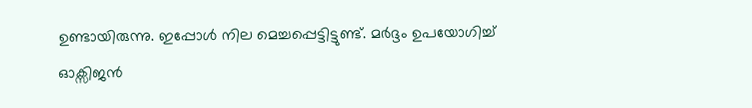ഉണ്ടായിരുന്നു. ഇപ്പോൾ നില മെച്ചപ്പെട്ടിട്ടുണ്ട്. മർദ്ദം ഉപയോഗിച്ച് ഓക്സിജൻ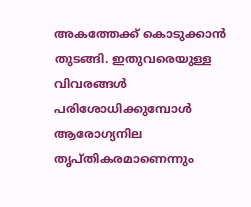അകത്തേക്ക് കൊടുക്കാൻ തുടങ്ങി. ഇതുവരെയുള്ള വിവരങ്ങൾ പരിശോധിക്കുമ്പോൾ ആരോഗ്യനില തൃപ്തികരമാണെന്നും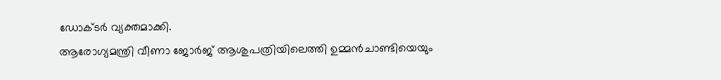ഡോക്ടർ വ്യക്തമാക്കി.
ആരോഗ്യമന്ത്രി വീണാ ജോർജ് ആശുപത്രിയിലെത്തി ഉമ്മൻചാണ്ടിയെയും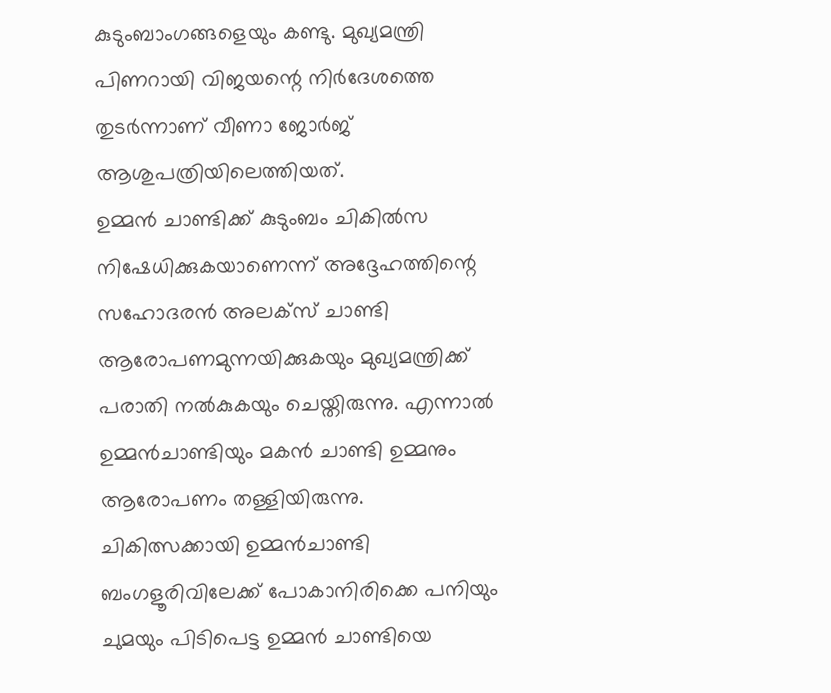കുടുംബാംഗങ്ങളെയും കണ്ടു. മുഖ്യമന്ത്രി പിണറായി വിജയന്റെ നിർദേശത്തെ തുടർന്നാണ് വീണാ ജോർജ് ആശുപത്രിയിലെത്തിയത്.
ഉമ്മൻ ചാണ്ടിക്ക് കുടുംബം ചികിൽസ നിഷേധിക്കുകയാണെന്ന് അദ്ദേഹത്തിന്റെ സഹോദരൻ അലക്സ് ചാണ്ടി ആരോപണമുന്നയിക്കുകയും മുഖ്യമന്ത്രിക്ക് പരാതി നൽകുകയും ചെയ്തിരുന്നു. എന്നാൽ ഉമ്മൻചാണ്ടിയും മകൻ ചാണ്ടി ഉമ്മനും ആരോപണം തള്ളിയിരുന്നു. ചികിത്സക്കായി ഉമ്മൻചാണ്ടി ബംഗളൂരിവിലേക്ക് പോകാനിരിക്കെ പനിയും ചുമയും പിടിപെട്ട ഉമ്മൻ ചാണ്ടിയെ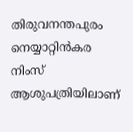തിരുവനന്തപുരം നെയ്യാറ്റിൻകര നിംസ് ആശുപത്രിയിലാണ്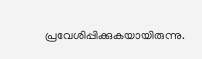പ്രവേശിപ്പിക്കുകയായിരുന്നു.